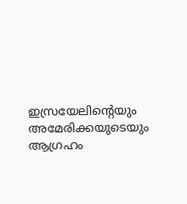ഇസ്രയേലിന്റെയും അമേരിക്കയുടെയും ആഗ്രഹം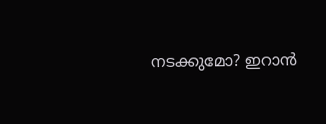നടക്കുമോ? ഇറാൻ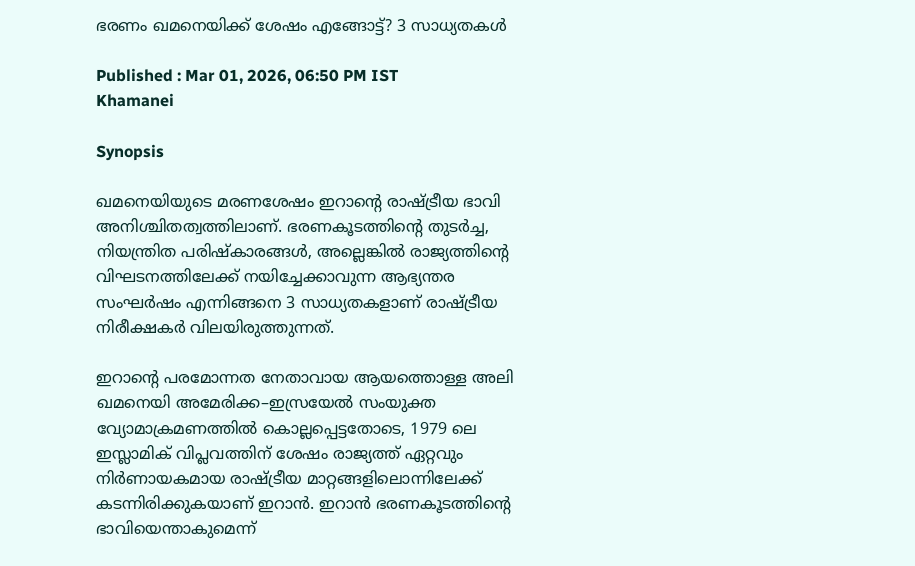ഭരണം ഖമനെയിക്ക് ശേഷം എങ്ങോട്ട്? 3 സാധ്യതകൾ

Published : Mar 01, 2026, 06:50 PM IST
Khamanei

Synopsis

ഖമനെയിയുടെ മരണശേഷം ഇറാന്റെ രാഷ്ട്രീയ ഭാവി അനിശ്ചിതത്വത്തിലാണ്. ഭരണകൂടത്തിന്റെ തുടർച്ച, നിയന്ത്രിത പരിഷ്കാരങ്ങൾ, അല്ലെങ്കിൽ രാജ്യത്തിന്റെ വിഘടനത്തിലേക്ക് നയിച്ചേക്കാവുന്ന ആഭ്യന്തര സംഘർഷം എന്നിങ്ങനെ 3 സാധ്യതകളാണ് രാഷ്ട്രീയ നിരീക്ഷകർ വിലയിരുത്തുന്നത്.

ഇറാന്റെ പരമോന്നത നേതാവായ ആയത്തൊള്ള അലി ഖമനെയി അമേരിക്ക–ഇസ്രയേൽ സംയുക്ത വ്യോമാക്രമണത്തിൽ കൊല്ലപ്പെട്ടതോടെ, 1979 ലെ ഇസ്ലാമിക് വിപ്ലവത്തിന് ശേഷം രാജ്യത്ത് ഏറ്റവും നിർണായകമായ രാഷ്ട്രീയ മാറ്റങ്ങളിലൊന്നിലേക്ക് കടന്നിരിക്കുകയാണ് ഇറാൻ. ഇറാൻ ഭരണകൂടത്തിന്റെ ഭാവിയെന്താകുമെന്ന്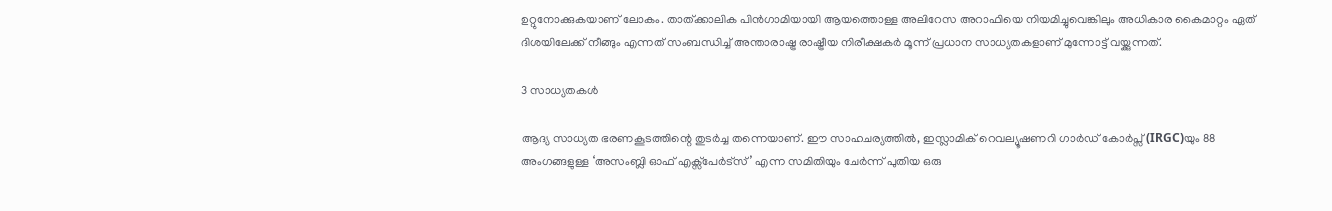ഉറ്റുനോക്കുകയാണ് ലോകം. താത്ക്കാലിക പിൻഗാമിയായി ആയത്തൊള്ള അലിറേസ അറാഫിയെ നിയമിച്ചുവെങ്കിലും അധികാര കൈമാറ്റം ഏത് ദിശയിലേക്ക് നീങ്ങും എന്നത് സംബന്ധിച്ച് അന്താരാഷ്ട്ര രാഷ്ട്രീയ നിരീക്ഷകർ മൂന്ന് പ്രധാന സാധ്യതകളാണ് മുന്നോട്ട് വയ്ക്കുന്നത്.

3 സാധ്യതകൾ

ആദ്യ സാധ്യത ഭരണകൂടത്തിന്റെ തുടർച്ച തന്നെയാണ്. ഈ സാഹചര്യത്തിൽ, ഇസ്ലാമിക് റെവല്യൂഷണറി ഗാർഡ് കോർപ്സ് (IRGC)യും 88 അംഗങ്ങളുള്ള ‘അസംബ്ലി ഓഫ് എക്സ്പേർട്സ്’ എന്ന സമിതിയും ചേർന്ന് പുതിയ ഒരു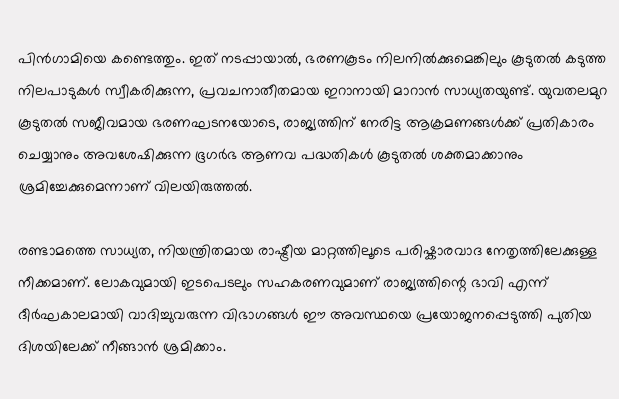പിൻഗാമിയെ കണ്ടെത്തും. ഇത് നടപ്പായാൽ, ഭരണകൂടം നിലനിൽക്കുമെങ്കിലും കൂടുതൽ കടുത്ത നിലപാടുകൾ സ്വീകരിക്കുന്ന, പ്രവചനാതീതമായ ഇറാനായി മാറാൻ സാധ്യതയുണ്ട്. യുവതലമുറ കൂടുതൽ സജീവമായ ഭരണഘടനയോടെ, രാജ്യത്തിന് നേരിട്ട ആക്രമണങ്ങൾക്ക് പ്രതികാരം ചെയ്യാനും അവശേഷിക്കുന്ന ഭൂഗർഭ ആണവ പദ്ധതികൾ കൂടുതൽ ശക്തമാക്കാനും ശ്രമിച്ചേക്കുമെന്നാണ് വിലയിരുത്തൽ.

രണ്ടാമത്തെ സാധ്യത, നിയന്ത്രിതമായ രാഷ്ട്രീയ മാറ്റത്തിലൂടെ പരിഷ്കാരവാദ നേതൃത്തിലേക്കുള്ള നീക്കമാണ്. ലോകവുമായി ഇടപെടലും സഹകരണവുമാണ് രാജ്യത്തിന്റെ ഭാവി എന്ന് ദീർഘകാലമായി വാദിച്ചുവരുന്ന വിഭാഗങ്ങൾ ഈ അവസ്ഥയെ പ്രയോജനപ്പെടുത്തി പുതിയ ദിശയിലേക്ക് നീങ്ങാൻ ശ്രമിക്കാം.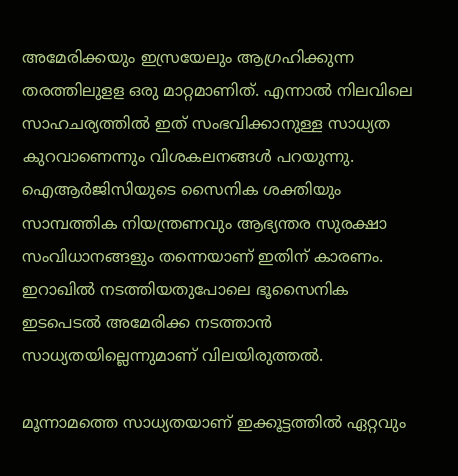അമേരിക്കയും ഇസ്രയേലും ആഗ്രഹിക്കുന്ന തരത്തിലുളള ഒരു മാറ്റമാണിത്. എന്നാൽ നിലവിലെ സാഹചര്യത്തിൽ ഇത് സംഭവിക്കാനുള്ള സാധ്യത കുറവാണെന്നും വിശകലനങ്ങൾ പറയുന്നു. ഐആർജിസിയുടെ സൈനിക ശക്തിയും സാമ്പത്തിക നിയന്ത്രണവും ആഭ്യന്തര സുരക്ഷാ സംവിധാനങ്ങളും തന്നെയാണ് ഇതിന് കാരണം. ഇറാഖിൽ നടത്തിയതുപോലെ ഭൂസൈനിക ഇടപെടൽ അമേരിക്ക നടത്താൻ സാധ്യതയില്ലെന്നുമാണ് വിലയിരുത്തൽ.

മൂന്നാമത്തെ സാധ്യതയാണ് ഇക്കൂട്ടത്തിൽ ഏറ്റവും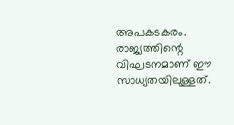അപകടകരം. രാജ്യത്തിന്റെ വിഘടനമാണ് ഈ സാധ്യതയിലുള്ളത്.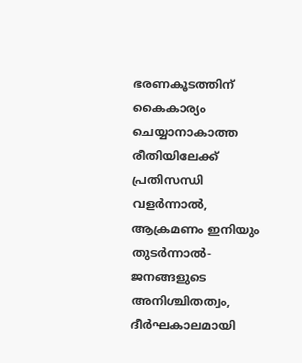ഭരണകൂടത്തിന് കൈകാര്യം ചെയ്യാനാകാത്ത രീതിയിലേക്ക് പ്രതിസന്ധി വളർന്നാൽ, ആക്രമണം ഇനിയും തുടർന്നാൽ- ജനങ്ങളുടെ അനിശ്ചിതത്വം, ദീർഘകാലമായി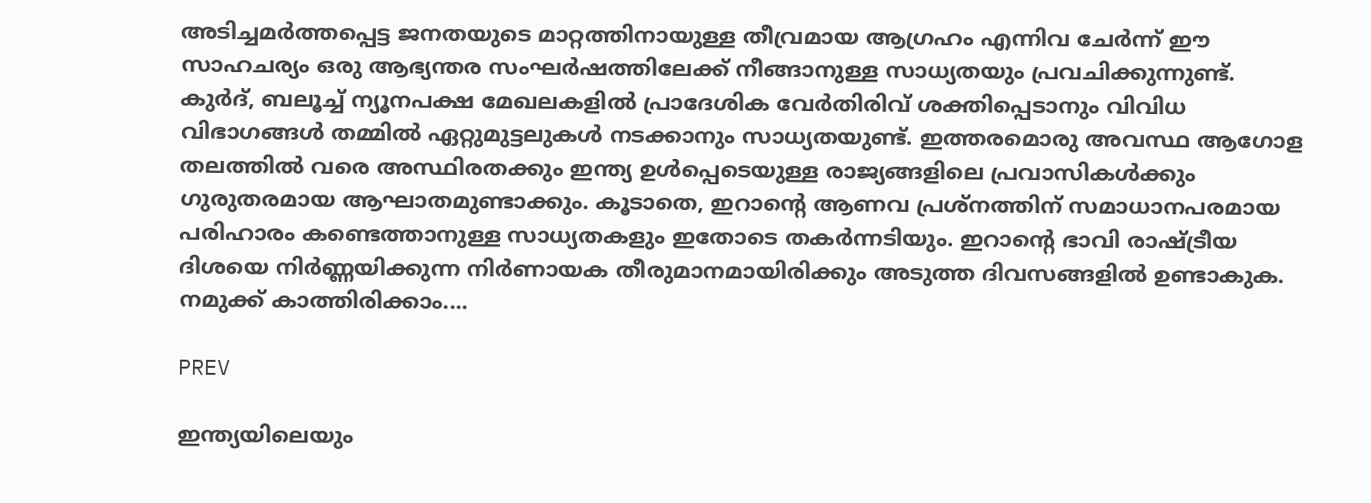അടിച്ചമർത്തപ്പെട്ട ജനതയുടെ മാറ്റത്തിനായുള്ള തീവ്രമായ ആഗ്രഹം എന്നിവ ചേർന്ന് ഈ സാഹചര്യം ഒരു ആഭ്യന്തര സംഘർഷത്തിലേക്ക് നീങ്ങാനുള്ള സാധ്യതയും പ്രവചിക്കുന്നുണ്ട്. കുർദ്, ബലൂച്ച് ന്യൂനപക്ഷ മേഖലകളിൽ പ്രാദേശിക വേർതിരിവ് ശക്തിപ്പെടാനും വിവിധ വിഭാഗങ്ങൾ തമ്മിൽ ഏറ്റുമുട്ടലുകൾ നടക്കാനും സാധ്യതയുണ്ട്. ഇത്തരമൊരു അവസ്ഥ ആഗോള തലത്തിൽ വരെ അസ്ഥിരതക്കും ഇന്ത്യ ഉൾപ്പെടെയുള്ള രാജ്യങ്ങളിലെ പ്രവാസികൾക്കും ഗുരുതരമായ ആഘാതമുണ്ടാക്കും. കൂടാതെ, ഇറാന്റെ ആണവ പ്രശ്നത്തിന് സമാധാനപരമായ പരിഹാരം കണ്ടെത്താനുള്ള സാധ്യതകളും ഇതോടെ തകർന്നടിയും. ഇറാന്റെ ഭാവി രാഷ്ട്രീയ ദിശയെ നിർണ്ണയിക്കുന്ന നിർണായക തീരുമാനമായിരിക്കും അടുത്ത ദിവസങ്ങളിൽ ഉണ്ടാകുക. നമുക്ക് കാത്തിരിക്കാം....

PREV

ഇന്ത്യയിലെയും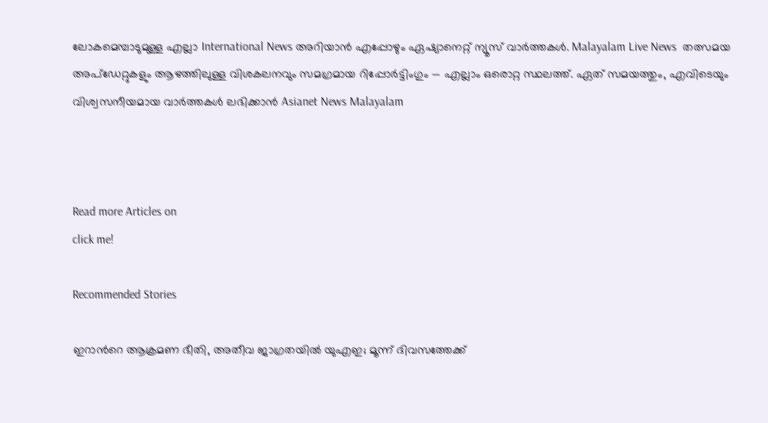ലോകമെമ്പാടുമുള്ള എല്ലാ International News അറിയാൻ എപ്പോഴും ഏഷ്യാനെറ്റ് ന്യൂസ് വാർത്തകൾ. Malayalam Live News  തത്സമയ അപ്‌ഡേറ്റുകളും ആഴത്തിലുള്ള വിശകലനവും സമഗ്രമായ റിപ്പോർട്ടിംഗും — എല്ലാം ഒരൊറ്റ സ്ഥലത്ത്. ഏത് സമയത്തും, എവിടെയും വിശ്വസനീയമായ വാർത്തകൾ ലഭിക്കാൻ Asianet News Malayalam



Read more Articles on
click me!

Recommended Stories

ഇറാന്‍റെ ആക്രമണ ഭീതി, അതീവ ജാഗ്രതയിൽ യുഎഇ; മൂന്ന് ദിവസത്തേക്ക്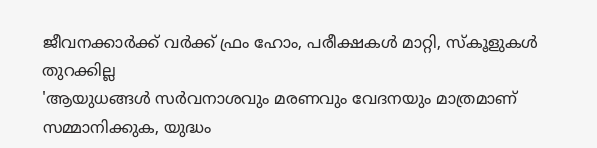ജീവനക്കാർക്ക് വർക്ക് ഫ്രം ഹോം, പരീക്ഷകൾ മാറ്റി, സ്കൂളുകൾ തുറക്കില്ല
'ആയുധങ്ങൾ സർവനാശവും മരണവും വേദനയും മാത്രമാണ് സമ്മാനിക്കുക, യുദ്ധം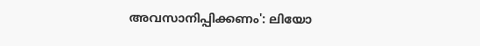അവസാനിപ്പിക്കണം': ലിയോ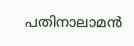പതിനാലാമൻ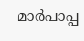മാർപാപ്പ